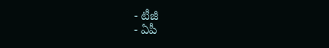- టీజీ
- ఏపీ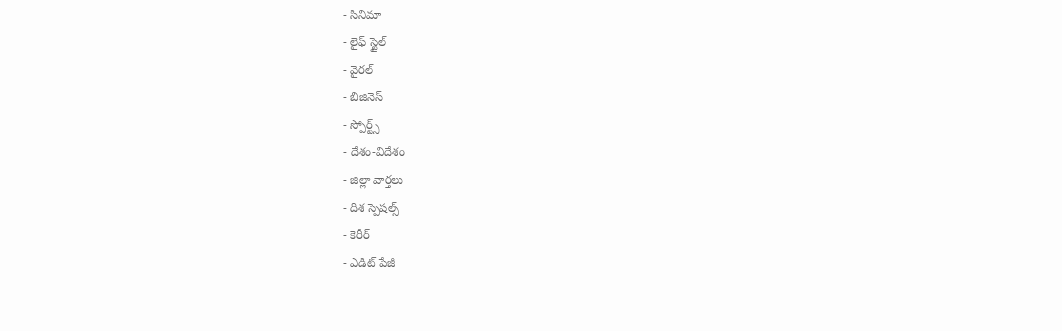- సినిమా
- లైఫ్ స్టైల్
- వైరల్
- బిజినెస్
- స్పోర్ట్స్
- దేశం-విదేశం
- జిల్లా వార్తలు
- దిశ స్పెషల్స్
- కెరీర్
- ఎడిట్ పేజీ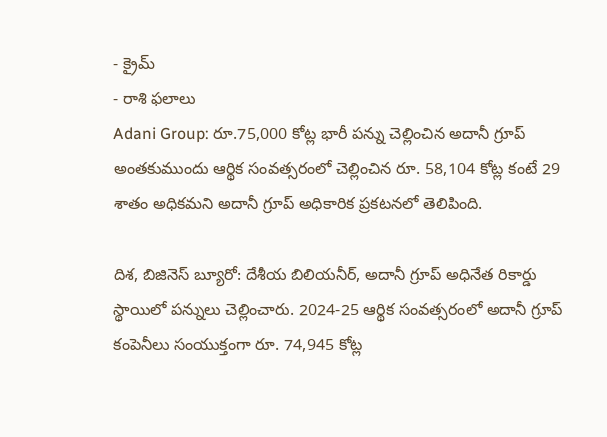- క్రైమ్
- రాశి ఫలాలు
Adani Group: రూ.75,000 కోట్ల భారీ పన్ను చెల్లించిన అదానీ గ్రూప్
అంతకుముందు ఆర్థిక సంవత్సరంలో చెల్లించిన రూ. 58,104 కోట్ల కంటే 29 శాతం అధికమని అదానీ గ్రూప్ అధికారిక ప్రకటనలో తెలిపింది.

దిశ, బిజినెస్ బ్యూరో: దేశీయ బిలియనీర్, అదానీ గ్రూప్ అధినేత రికార్డు స్థాయిలో పన్నులు చెల్లించారు. 2024-25 ఆర్థిక సంవత్సరంలో అదానీ గ్రూప్ కంపెనీలు సంయుక్తంగా రూ. 74,945 కోట్ల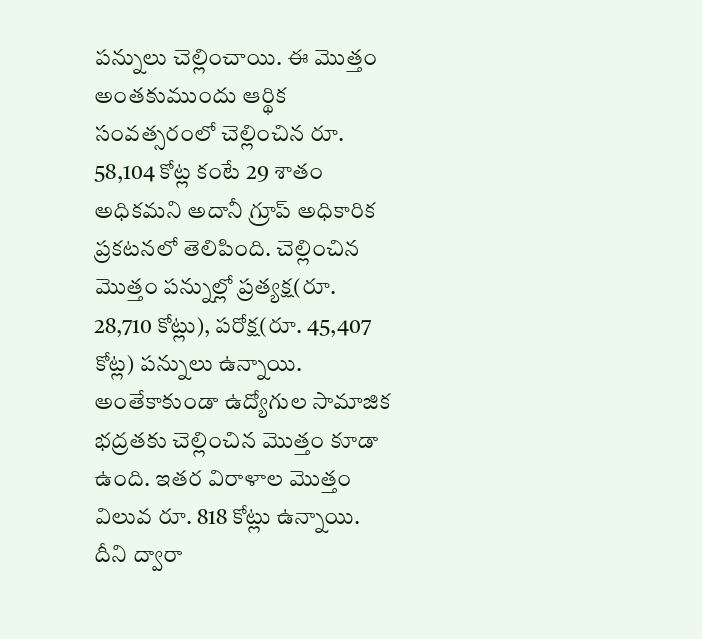పన్నులు చెల్లించాయి. ఈ మొత్తం అంతకుముందు ఆర్థిక సంవత్సరంలో చెల్లించిన రూ. 58,104 కోట్ల కంటే 29 శాతం అధికమని అదానీ గ్రూప్ అధికారిక ప్రకటనలో తెలిపింది. చెల్లించిన మొత్తం పన్నుల్లో ప్రత్యక్ష(రూ. 28,710 కోట్లు), పరోక్ష(రూ. 45,407 కోట్ల) పన్నులు ఉన్నాయి. అంతేకాకుండా ఉద్యోగుల సామాజిక భద్రతకు చెల్లించిన మొత్తం కూడా ఉంది. ఇతర విరాళాల మొత్తం విలువ రూ. 818 కోట్లు ఉన్నాయి. దీని ద్వారా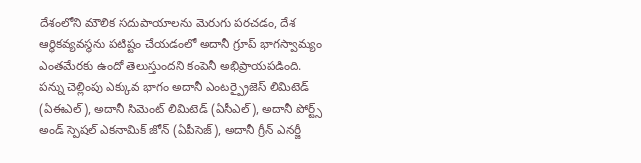దేశంలోని మౌలిక సదుపాయాలను మెరుగు పరచడం, దేశ ఆర్థికవ్యవస్థను పటిష్టం చేయడంలో అదానీ గ్రూప్ భాగస్వామ్యం ఎంతమేరకు ఉందో తెలుస్తుందని కంపెనీ అభిప్రాయపడింది. పన్ను చెల్లింపు ఎక్కువ భాగం అదానీ ఎంటర్ప్రైజెస్ లిమిటెడ్ (ఏఈఎల్), అదానీ సిమెంట్ లిమిటెడ్ (ఏసీఎల్), అదానీ పోర్ట్స్ అండ్ స్పెషల్ ఎకనామిక్ జోన్ (ఏపీసెజ్), అదానీ గ్రీన్ ఎనర్జీ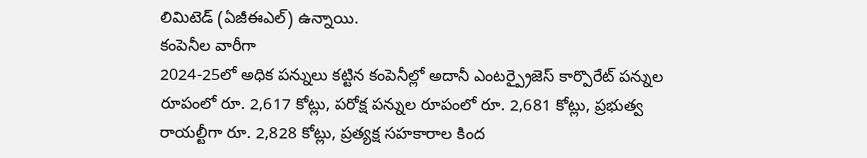లిమిటెడ్ (ఏజీఈఎల్) ఉన్నాయి.
కంపెనీల వారీగా
2024-25లో అధిక పన్నులు కట్టిన కంపెనీల్లో అదానీ ఎంటర్ప్రైజెస్ కార్పొరేట్ పన్నుల రూపంలో రూ. 2,617 కోట్లు, పరోక్ష పన్నుల రూపంలో రూ. 2,681 కోట్లు, ప్రభుత్వ రాయల్టీగా రూ. 2,828 కోట్లు, ప్రత్యక్ష సహకారాల కింద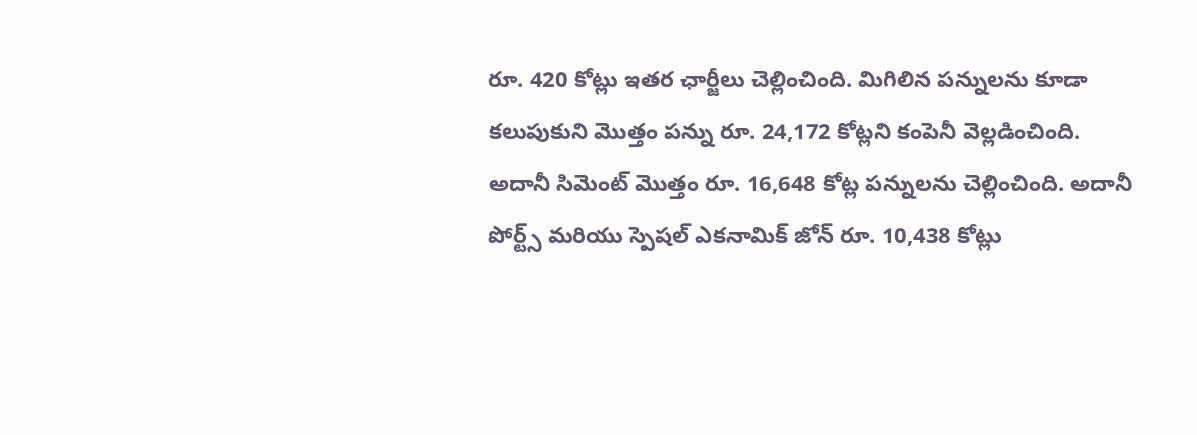రూ. 420 కోట్లు ఇతర ఛార్జీలు చెల్లించింది. మిగిలిన పన్నులను కూడా కలుపుకుని మొత్తం పన్ను రూ. 24,172 కోట్లని కంపెనీ వెల్లడించింది. అదానీ సిమెంట్ మొత్తం రూ. 16,648 కోట్ల పన్నులను చెల్లించింది. అదానీ పోర్ట్స్ మరియు స్పెషల్ ఎకనామిక్ జోన్ రూ. 10,438 కోట్లు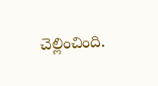చెల్లించింది.